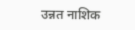उन्नत नाशिक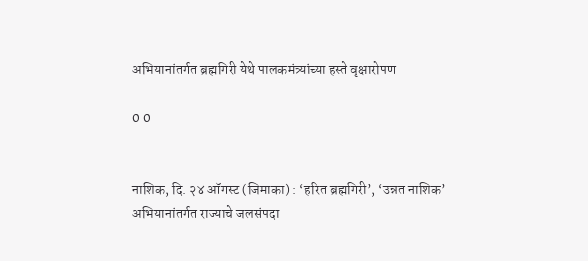अभियानांतर्गत ब्रह्मगिरी येथे पालकमंत्र्यांच्या हस्ते वृक्षारोपण

0 0


नाशिक, दि. २४ ऑगस्ट (जिमाका) : ‘हरित ब्रह्मगिरी’, ‘उन्नत नाशिक’ अभियानांतर्गत राज्याचे जलसंपदा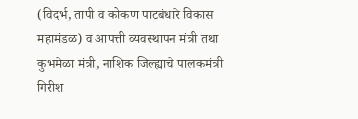(विदर्भ, तापी व कोकण पाटबंधारे विकास महामंडळ) व आपत्ती व्यवस्थापन मंत्री तथा कुभमेळा मंत्री, नाशिक जिल्ह्याचे पालकमंत्री गिरीश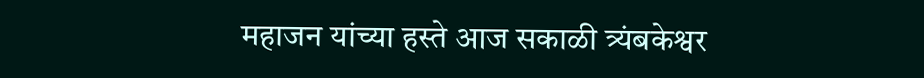महाजन यांच्या हस्ते आज सकाळी त्र्यंबकेश्वर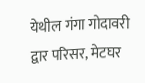येथील गंगा गोदावरी द्वार परिसर, मेटघर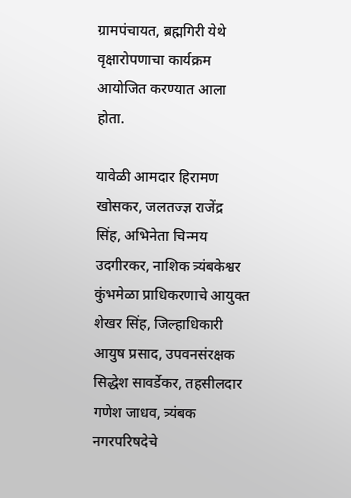ग्रामपंचायत, ब्रह्मगिरी येथे वृक्षारोपणाचा कार्यक्रम आयोजित करण्यात आला  होता.

यावेळी आमदार हिरामण खोसकर, जलतज्ज्ञ राजेंद्र सिंह, अभिनेता चिन्मय उदगीरकर, नाशिक त्र्यंबकेश्वर कुंभमेळा प्राधिकरणाचे आयुक्त शेखर सिंह, जिल्हाधिकारी आयुष प्रसाद, उपवनसंरक्षक सिद्धेश सावर्डेकर, तहसीलदार गणेश जाधव, त्र्यंबक नगरपरिषदेचे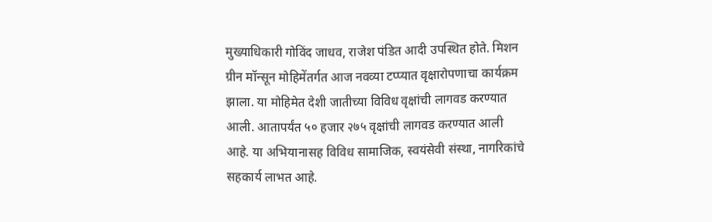मुख्याधिकारी गोविंद जाधव, राजेश पंडित आदी उपस्थित होते. मिशन ग्रीन मॉन्सून मोहिमेंतर्गत आज नवव्या टप्प्यात वृक्षारोपणाचा कार्यक्रम झाला. या मोहिमेत देशी जातीच्या विविध वृक्षांची लागवड करण्यात आली. आतापर्यंत ५० हजार २७५ वृक्षांची लागवड करण्यात आली आहे. या अभियानासह विविध सामाजिक, स्वयंसेवी संस्था, नागरिकांचे सहकार्य लाभत आहे.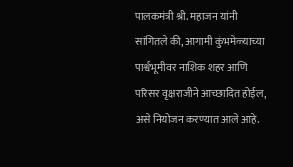पालकमंत्री श्री. महाजन यांनी सांगितले की, आगामी कुंभमेळ्याच्या पार्श्वभूमीवर नाशिक शहर आणि परिसर वृक्षराजीने आच्छादित होईल, असे नियोजन करण्यात आले आहे.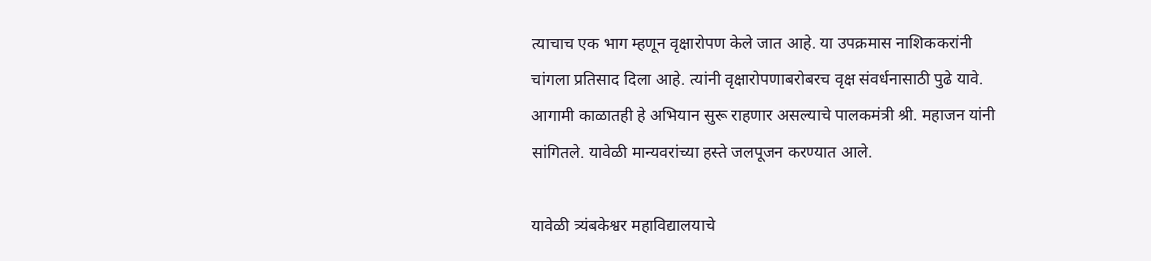त्याचाच एक भाग म्हणून वृक्षारोपण केले जात आहे. या उपक्रमास नाशिककरांनी चांगला प्रतिसाद दिला आहे. त्यांनी वृक्षारोपणाबरोबरच वृक्ष संवर्धनासाठी पुढे यावे. आगामी काळातही हे अभियान सुरू राहणार असल्याचे पालकमंत्री श्री. महाजन यांनी सांगितले. यावेळी मान्यवरांच्या हस्ते जलपूजन करण्यात आले.

यावेळी त्र्यंबकेश्वर महाविद्यालयाचे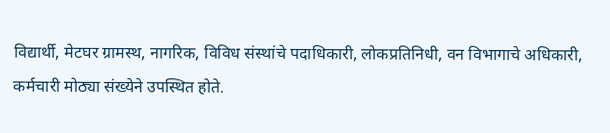विद्यार्थी, मेटघर ग्रामस्थ, नागरिक, विविध संस्थांचे पदाधिकारी, लोकप्रतिनिधी, वन विभागाचे अधिकारी, कर्मचारी मोठ्या संख्येने उपस्थित होते.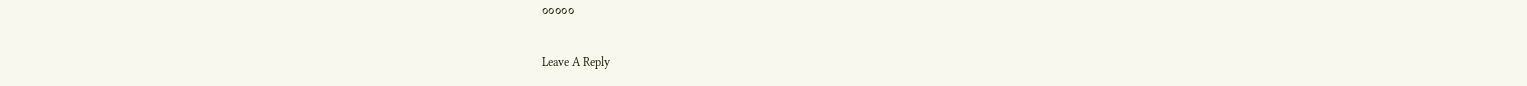०००००

Leave A Reply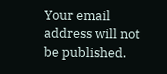Your email address will not be published.